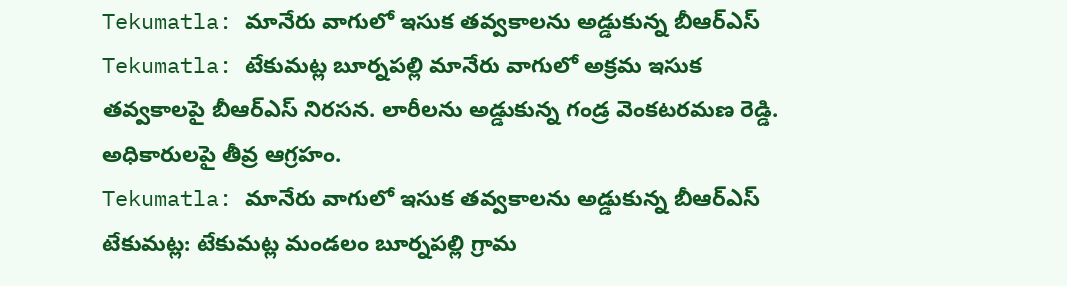Tekumatla: మానేరు వాగులో ఇసుక తవ్వకాలను అడ్డుకున్న బీఆర్ఎస్
Tekumatla: టేకుమట్ల బూర్నపల్లి మానేరు వాగులో అక్రమ ఇసుక తవ్వకాలపై బీఆర్ఎస్ నిరసన. లారీలను అడ్డుకున్న గండ్ర వెంకటరమణ రెడ్డి. అధికారులపై తీవ్ర ఆగ్రహం.
Tekumatla: మానేరు వాగులో ఇసుక తవ్వకాలను అడ్డుకున్న బీఆర్ఎస్
టేకుమట్ల: టేకుమట్ల మండలం బూర్నపల్లి గ్రామ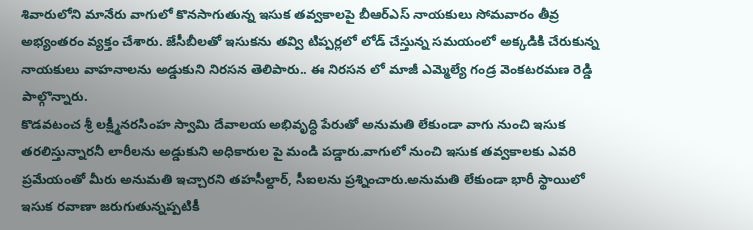శివారులోని మానేరు వాగులో కొనసాగుతున్న ఇసుక తవ్వకాలపై బీఆర్ఎస్ నాయకులు సోమవారం తీవ్ర అభ్యంతరం వ్యక్తం చేశారు. జేసీబీలతో ఇసుకను తవ్వి టిప్పర్లలో లోడ్ చేస్తున్న సమయంలో అక్కడికి చేరుకున్న నాయకులు వాహనాలను అడ్డుకుని నిరసన తెలిపారు.. ఈ నిరసన లో మాజీ ఎమ్మెల్యే గండ్ర వెంకటరమణ రెడ్డి పాల్గొన్నారు.
కొడవటంచ శ్రీ లక్ష్మీనరసింహ స్వామి దేవాలయ అభివృద్ధి పేరుతో అనుమతి లేకుండా వాగు నుంచి ఇసుక తరలిస్తున్నారనీ లారీలను అడ్డుకుని అధికారుల పై మండి పడ్డారు.వాగులో నుంచి ఇసుక తవ్వకాలకు ఎవరి ప్రమేయంతో మీరు అనుమతి ఇచ్చారని తహసీల్దార్, సీఐలను ప్రశ్నించారు.అనుమతి లేకుండా భారీ స్థాయిలో ఇసుక రవాణా జరుగుతున్నప్పటికీ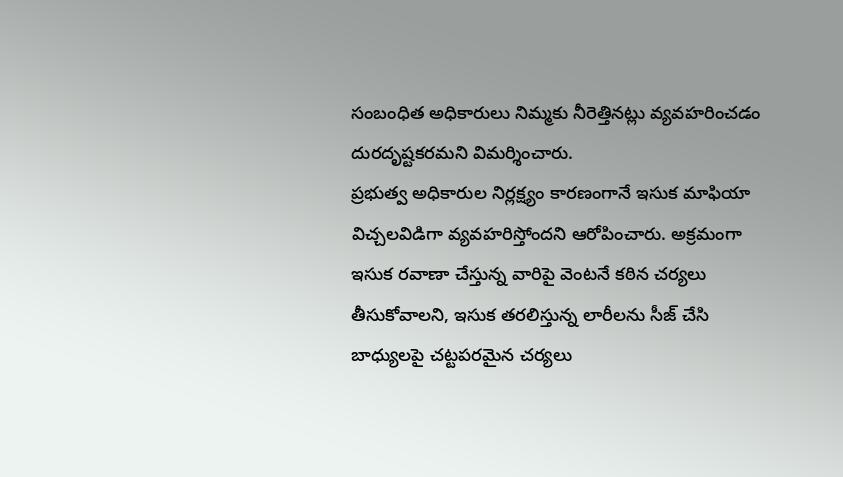సంబంధిత అధికారులు నిమ్మకు నీరెత్తినట్లు వ్యవహరించడం దురదృష్టకరమని విమర్శించారు.
ప్రభుత్వ అధికారుల నిర్లక్ష్యం కారణంగానే ఇసుక మాఫియా విచ్చలవిడిగా వ్యవహరిస్తోందని ఆరోపించారు. అక్రమంగా ఇసుక రవాణా చేస్తున్న వారిపై వెంటనే కఠిన చర్యలు తీసుకోవాలని, ఇసుక తరలిస్తున్న లారీలను సీజ్ చేసి బాధ్యులపై చట్టపరమైన చర్యలు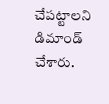చేపట్టాలని డిమాండ్ చేశారు.